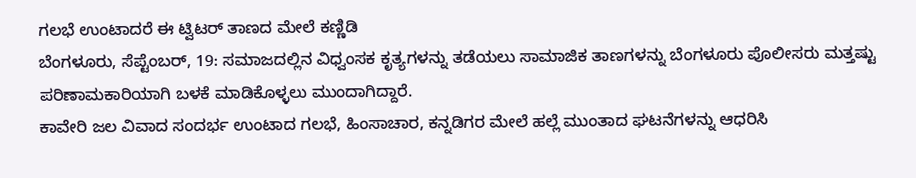ಗಲಭೆ ಉಂಟಾದರೆ ಈ ಟ್ವಿಟರ್ ತಾಣದ ಮೇಲೆ ಕಣ್ಣಿಡಿ
ಬೆಂಗಳೂರು, ಸೆಪ್ಟೆಂಬರ್, 19: ಸಮಾಜದಲ್ಲಿನ ವಿಧ್ವಂಸಕ ಕೃತ್ಯಗಳನ್ನು ತಡೆಯಲು ಸಾಮಾಜಿಕ ತಾಣಗಳನ್ನು ಬೆಂಗಳೂರು ಪೊಲೀಸರು ಮತ್ತಷ್ಟು ಪರಿಣಾಮಕಾರಿಯಾಗಿ ಬಳಕೆ ಮಾಡಿಕೊಳ್ಳಲು ಮುಂದಾಗಿದ್ದಾರೆ.
ಕಾವೇರಿ ಜಲ ವಿವಾದ ಸಂದರ್ಭ ಉಂಟಾದ ಗಲಭೆ, ಹಿಂಸಾಚಾರ, ಕನ್ನಡಿಗರ ಮೇಲೆ ಹಲ್ಲೆ ಮುಂತಾದ ಘಟನೆಗಳನ್ನು ಆಧರಿಸಿ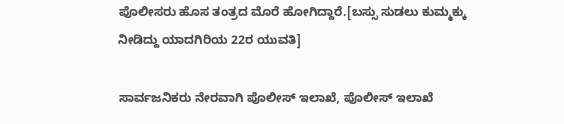ಪೊಲೀಸರು ಹೊಸ ತಂತ್ರದ ಮೊರೆ ಹೋಗಿದ್ದಾರೆ.[ಬಸ್ಸು ಸುಡಲು ಕುಮ್ಮಕ್ಕು ನೀಡಿದ್ದು ಯಾದಗಿರಿಯ 22ರ ಯುವತಿ]

ಸಾರ್ವಜನಿಕರು ನೇರವಾಗಿ ಪೊಲೀಸ್ ಇಲಾಖೆ, ಪೊಲೀಸ್ ಇಲಾಖೆ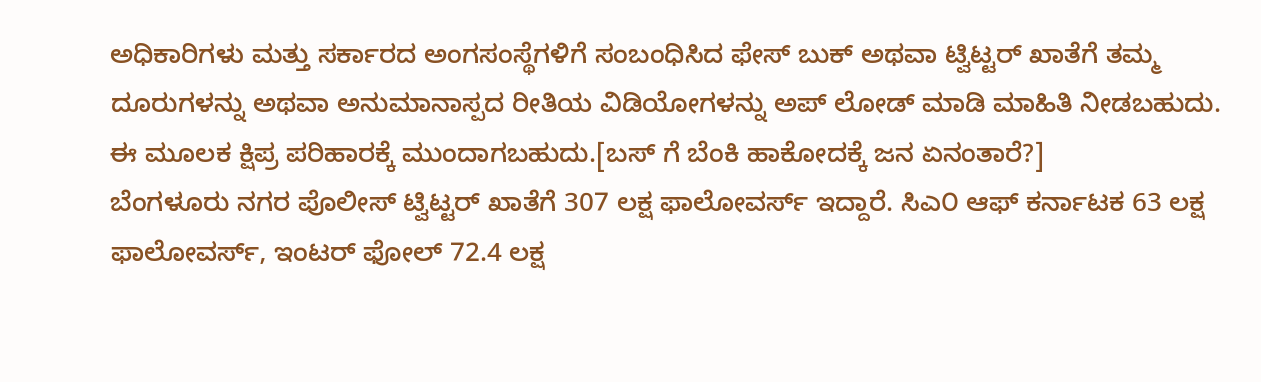ಅಧಿಕಾರಿಗಳು ಮತ್ತು ಸರ್ಕಾರದ ಅಂಗಸಂಸ್ಥೆಗಳಿಗೆ ಸಂಬಂಧಿಸಿದ ಫೇಸ್ ಬುಕ್ ಅಥವಾ ಟ್ವಿಟ್ಟರ್ ಖಾತೆಗೆ ತಮ್ಮ ದೂರುಗಳನ್ನು ಅಥವಾ ಅನುಮಾನಾಸ್ಪದ ರೀತಿಯ ವಿಡಿಯೋಗಳನ್ನು ಅಪ್ ಲೋಡ್ ಮಾಡಿ ಮಾಹಿತಿ ನೀಡಬಹುದು. ಈ ಮೂಲಕ ಕ್ಷಿಪ್ರ ಪರಿಹಾರಕ್ಕೆ ಮುಂದಾಗಬಹುದು.[ಬಸ್ ಗೆ ಬೆಂಕಿ ಹಾಕೋದಕ್ಕೆ ಜನ ಏನಂತಾರೆ?]
ಬೆಂಗಳೂರು ನಗರ ಪೊಲೀಸ್ ಟ್ವಿಟ್ಟರ್ ಖಾತೆಗೆ 307 ಲಕ್ಷ ಫಾಲೋವರ್ಸ್ ಇದ್ದಾರೆ. ಸಿಎ೦ ಆಫ್ ಕರ್ನಾಟಕ 63 ಲಕ್ಷ ಫಾಲೋವರ್ಸ್, ಇಂಟರ್ ಫೋಲ್ 72.4 ಲಕ್ಷ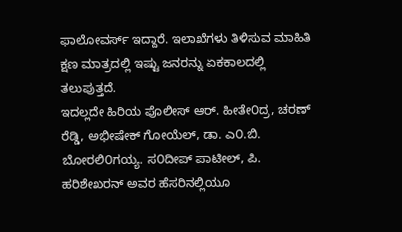ಫಾಲೋವರ್ಸ್ ಇದ್ದಾರೆ. ಇಲಾಖೆಗಳು ತಿಳಿಸುವ ಮಾಹಿತಿ ಕ್ಷಣ ಮಾತ್ರದಲ್ಲಿ ಇಷ್ಟು ಜನರನ್ನು ಏಕಕಾಲದಲ್ಲಿ ತಲುಪುತ್ತದೆ.
ಇದಲ್ಲದೇ ಹಿರಿಯ ಪೊಲೀಸ್ ಆರ್. ಹೀತೇ೦ದ್ರ, ಚರಣ್ ರೆಡ್ಡಿ, ಅಭೀಷೇಕ್ ಗೋಯೆಲ್, ಡಾ. ಎ೦.ಬಿ. ಬೋರಲಿ೦ಗಯ್ಯ. ಸ೦ದೀಪ್ ಪಾಟೀಲ್, ಪಿ. ಹರಿಶೇಖರನ್ ಅವರ ಹೆಸರಿನಲ್ಲಿಯೂ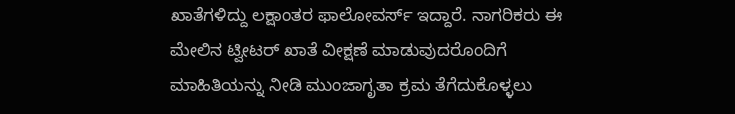ಖಾತೆಗಳಿದ್ದು ಲಕ್ಷಾಂತರ ಫಾಲೋವರ್ಸ್ ಇದ್ದಾರೆ. ನಾಗರಿಕರು ಈ ಮೇಲಿನ ಟ್ವೀಟರ್ ಖಾತೆ ವೀಕ್ಷಣೆ ಮಾಡುವುದರೊಂದಿಗೆ ಮಾಹಿತಿಯನ್ನು ನೀಡಿ ಮುಂಜಾಗೃತಾ ಕ್ರಮ ತೆಗೆದುಕೊಳ್ಳಲು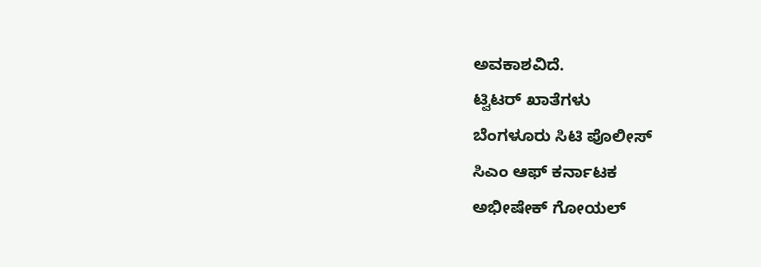ಅವಕಾಶವಿದೆ.
ಟ್ವಿಟರ್ ಖಾತೆಗಳು
ಬೆಂಗಳೂರು ಸಿಟಿ ಪೊಲೀಸ್
ಸಿಎಂ ಆಫ್ ಕರ್ನಾಟಕ
ಅಭೀಷೇಕ್ ಗೋಯಲ್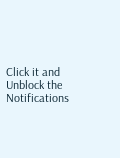Click it and Unblock the Notifications